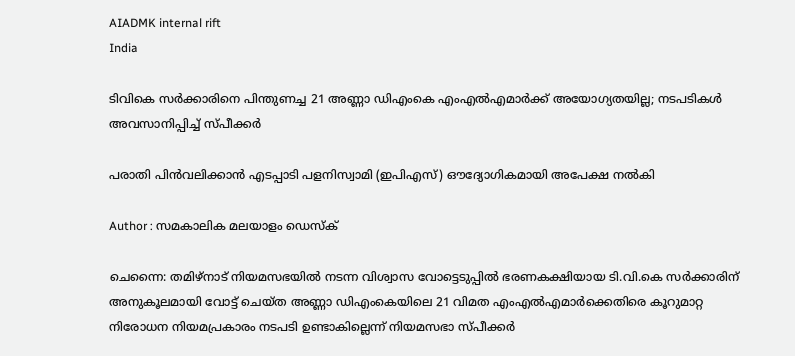AIADMK internal rift
India

ടിവികെ സർക്കാരിനെ പിന്തുണച്ച 21 അണ്ണാ ഡിഎംകെ എംഎൽഎമാർക്ക് അയോഗ്യതയില്ല; നടപടികൾ അവസാനിപ്പിച്ച് സ്പീക്കർ

പരാതി പിൻവലിക്കാൻ എടപ്പാടി പളനിസ്വാമി (ഇപിഎസ്) ഔദ്യോഗികമായി അപേക്ഷ നൽകി

Author : സമകാലിക മലയാളം ഡെസ്ക്

ചെന്നൈ: തമിഴ്‌നാട് നിയമസഭയിൽ നടന്ന വിശ്വാസ വോട്ടെടുപ്പിൽ ഭരണകക്ഷിയായ ടി.വി.കെ സർക്കാരിന് അനുകൂലമായി വോട്ട് ചെയ്ത അണ്ണാ ഡിഎംകെയിലെ 21 വിമത എംഎൽഎമാർക്കെതിരെ കൂറുമാറ്റ നിരോധന നിയമപ്രകാരം നടപടി ഉണ്ടാകില്ലെന്ന് നിയമസഭാ സ്പീക്കർ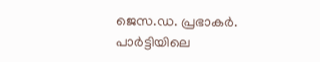ജെസ.ഡ. പ്രഭാകർ. പാർട്ടിയിലെ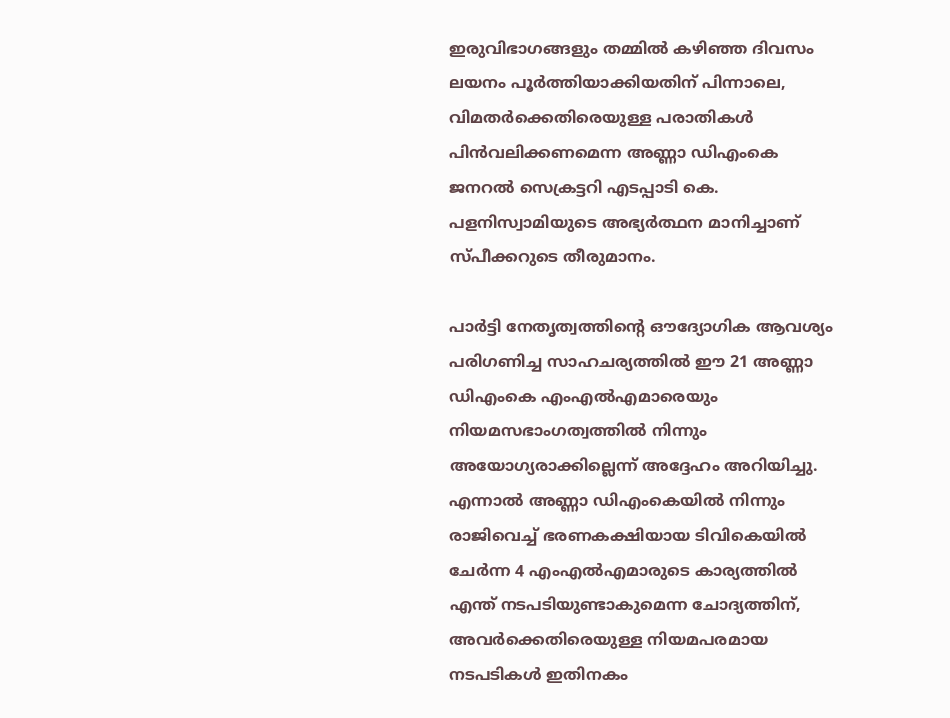ഇരുവിഭാഗങ്ങളും തമ്മിൽ കഴിഞ്ഞ ദിവസം ലയനം പൂർത്തിയാക്കിയതിന് പിന്നാലെ, വിമതർക്കെതിരെയുള്ള പരാതികൾ പിൻവലിക്കണമെന്ന അണ്ണാ ഡിഎംകെ ജനറൽ സെക്രട്ടറി എടപ്പാടി കെ. പളനിസ്വാമിയുടെ അഭ്യർത്ഥന മാനിച്ചാണ് സ്പീക്കറുടെ തീരുമാനം.

പാർട്ടി നേതൃത്വത്തിന്റെ ഔദ്യോഗിക ആവശ്യം പരിഗണിച്ച സാഹചര്യത്തിൽ ഈ 21 അണ്ണാ ഡിഎംകെ എംഎൽഎമാരെയും നിയമസഭാംഗത്വത്തിൽ നിന്നും അയോഗ്യരാക്കില്ലെന്ന് അദ്ദേഹം അറിയിച്ചു. എന്നാൽ അണ്ണാ ഡിഎംകെയിൽ നിന്നും രാജിവെച്ച് ഭരണകക്ഷിയായ ടിവികെയിൽ ചേർന്ന 4 എംഎൽഎമാരുടെ കാര്യത്തിൽ എന്ത് നടപടിയുണ്ടാകുമെന്ന ചോദ്യത്തിന്, അവർക്കെതിരെയുള്ള നിയമപരമായ നടപടികൾ ഇതിനകം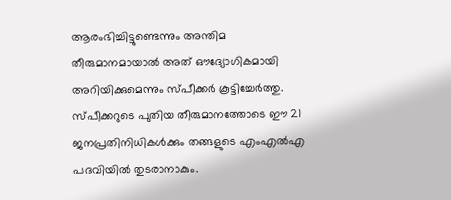ആരംഭിച്ചിട്ടുണ്ടെന്നും അന്തിമ തീരുമാനമായാൽ അത് ഔദ്യോഗികമായി അറിയിക്കുമെന്നും സ്പീക്കർ കൂട്ടിച്ചേർത്തു. സ്പീക്കറുടെ പുതിയ തീരുമാനത്തോടെ ഈ 21 ജനപ്രതിനിധികൾക്കും തങ്ങളുടെ എംഎൽഎ പദവിയിൽ തുടരാനാകും.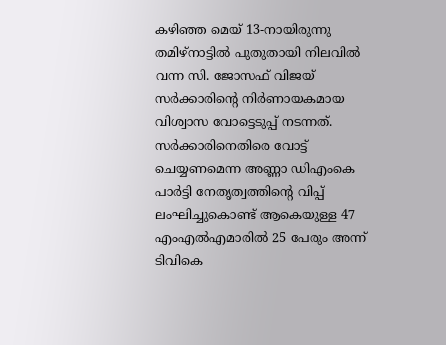കഴിഞ്ഞ മെയ് 13-നായിരുന്നു തമിഴ്‌നാട്ടിൽ പുതുതായി നിലവിൽ വന്ന സി. ജോസഫ് വിജയ് സർക്കാരിന്റെ നിർണായകമായ വിശ്വാസ വോട്ടെടുപ്പ് നടന്നത്. സർക്കാരിനെതിരെ വോട്ട് ചെയ്യണമെന്ന അണ്ണാ ഡിഎംകെ പാർട്ടി നേതൃത്വത്തിന്റെ വിപ്പ് ലംഘിച്ചുകൊണ്ട് ആകെയുള്ള 47 എംഎൽഎമാരിൽ 25 പേരും അന്ന് ടിവികെ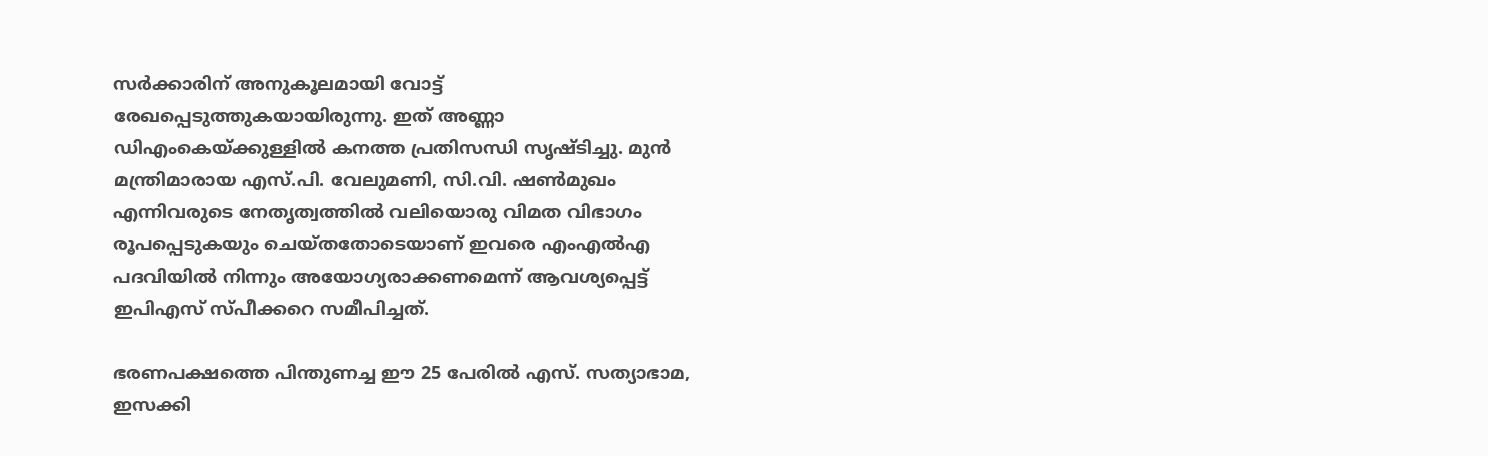സർക്കാരിന് അനുകൂലമായി വോട്ട് രേഖപ്പെടുത്തുകയായിരുന്നു. ഇത് അണ്ണാ ഡിഎംകെയ്ക്കുള്ളിൽ കനത്ത പ്രതിസന്ധി സൃഷ്ടിച്ചു. മുൻ മന്ത്രിമാരായ എസ്.പി. വേലുമണി, സി.വി. ഷൺമുഖം എന്നിവരുടെ നേതൃത്വത്തിൽ വലിയൊരു വിമത വിഭാഗം രൂപപ്പെടുകയും ചെയ്തതോടെയാണ് ഇവരെ എംഎൽഎ പദവിയിൽ നിന്നും അയോഗ്യരാക്കണമെന്ന് ആവശ്യപ്പെട്ട് ഇപിഎസ് സ്പീക്കറെ സമീപിച്ചത്.

ഭരണപക്ഷത്തെ പിന്തുണച്ച ഈ 25 പേരിൽ എസ്. സത്യാഭാമ, ഇസക്കി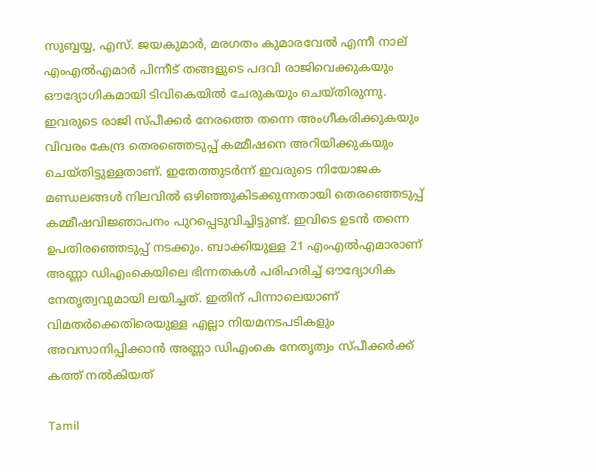സുബ്ബയ്യ, എസ്. ജയകുമാർ, മരഗതം കുമാരവേൽ എന്നീ നാല് എംഎൽഎമാർ പിന്നീട് തങ്ങളുടെ പദവി രാജിവെക്കുകയും ഔദ്യോഗികമായി ടിവികെയിൽ ചേരുകയും ചെയ്തിരുന്നു. ഇവരുടെ രാജി സ്പീക്കർ നേരത്തെ തന്നെ അംഗീകരിക്കുകയും വിവരം കേന്ദ്ര തെരഞ്ഞെടുപ്പ് കമ്മീഷനെ അറിയിക്കുകയും ചെയ്തിട്ടുള്ളതാണ്. ഇതേത്തുടർന്ന് ഇവരുടെ നിയോജക മണ്ഡലങ്ങൾ നിലവിൽ ഒഴിഞ്ഞുകിടക്കുന്നതായി തെരഞ്ഞെടുപ്പ് കമ്മീഷവിജ്ഞാപനം പുറപ്പെടുവിച്ചിട്ടുണ്ട്. ഇവിടെ ഉടൻ തന്നെ ഉപതിരഞ്ഞെടുപ്പ് നടക്കും. ബാക്കിയുള്ള 21 എംഎൽഎമാരാണ് അണ്ണാ ഡിഎംകെയിലെ ഭിന്നതകൾ പരിഹരിച്ച് ഔദ്യോഗിക നേതൃത്വവുമായി ലയിച്ചത്. ഇതിന് പിന്നാലെയാണ് വിമതർക്കെതിരെയുള്ള എല്ലാ നിയമനടപടികളും അവസാനിപ്പിക്കാൻ അണ്ണാ ഡിഎംകെ നേതൃത്വം സ്പീക്കർക്ക് കത്ത് നൽകിയത്

Tamil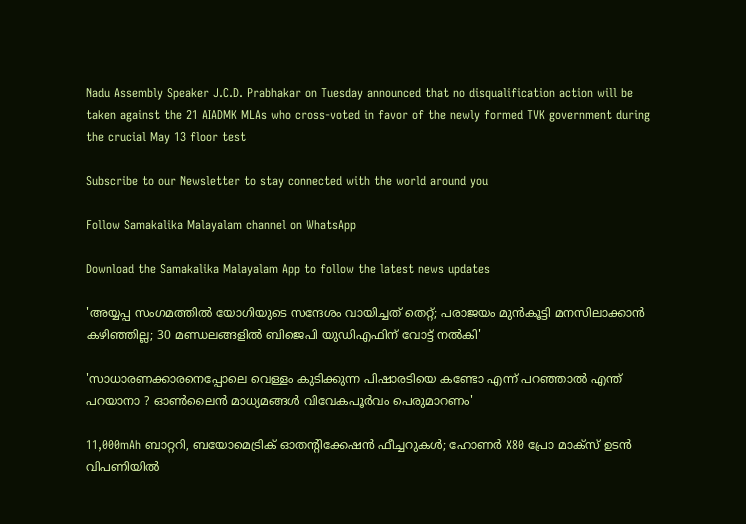Nadu Assembly Speaker J.C.D. Prabhakar on Tuesday announced that no disqualification action will be taken against the 21 AIADMK MLAs who cross-voted in favor of the newly formed TVK government during the crucial May 13 floor test

Subscribe to our Newsletter to stay connected with the world around you

Follow Samakalika Malayalam channel on WhatsApp

Download the Samakalika Malayalam App to follow the latest news updates

'അയ്യപ്പ സംഗമത്തില്‍ യോഗിയുടെ സന്ദേശം വായിച്ചത് തെറ്റ്; പരാജയം മുന്‍കൂട്ടി മനസിലാക്കാന്‍ കഴിഞ്ഞില്ല; 30 മണ്ഡലങ്ങളില്‍ ബിജെപി യുഡിഎഫിന് വോട്ട് നല്‍കി'

'സാധാരണക്കാരനെപ്പോലെ വെള്ളം കുടിക്കുന്ന പിഷാരടിയെ കണ്ടോ എന്ന് പറഞ്ഞാൽ എന്ത് പറയാനാ ? ഓൺലൈൻ മാധ്യമങ്ങൾ വിവേകപൂർവം പെരുമാറണം'

11,000mAh ബാറ്ററി, ബയോമെട്രിക് ഓതന്റിക്കേഷന്‍ ഫീച്ചറുകള്‍; ഹോണര്‍ X80 പ്രോ മാക്‌സ് ഉടന്‍ വിപണിയില്‍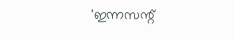'ഇന്നസന്റ്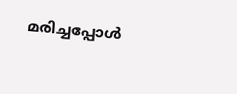മരിച്ചപ്പോള്‍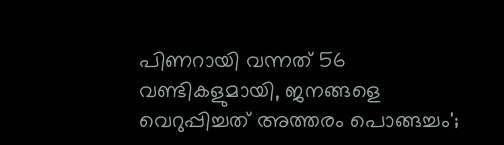പിണറായി വന്നത് 56 വണ്ടികളുമായി, ജനങ്ങളെ വെറുപ്പിച്ചത് അത്തരം പൊങ്ങച്ചം';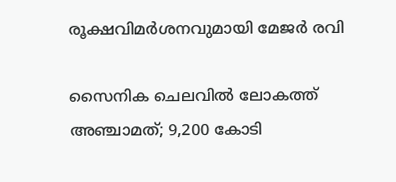രൂക്ഷവിമര്‍ശനവുമായി മേജര്‍ രവി

സൈനിക ചെലവില്‍ ലോകത്ത് അഞ്ചാമത്; 9,200 കോടി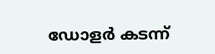ഡോളര്‍ കടന്ന്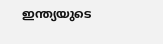ഇന്ത്യയുടെ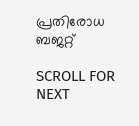പ്രതിരോധ ബജറ്റ്

SCROLL FOR NEXT